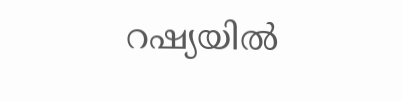റഷ്യയിൽ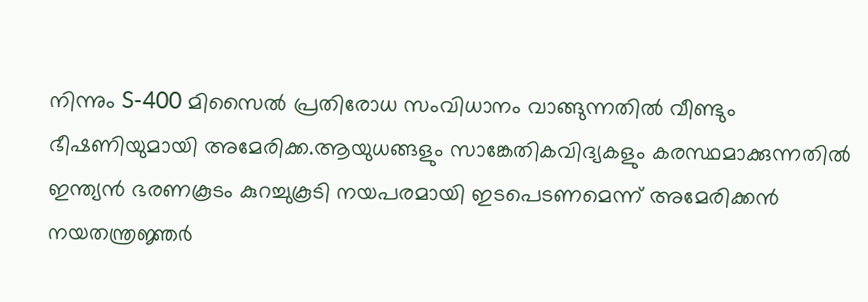നിന്നും S-400 മിസൈൽ പ്രതിരോധ സംവിധാനം വാങ്ങുന്നതിൽ വീണ്ടും ഭീഷണിയുമായി അമേരിക്ക.ആയുധങ്ങളും സാങ്കേതികവിദ്യകളും കരസ്ഥമാക്കുന്നതിൽ ഇന്ത്യൻ ഭരണകൂടം കുറച്ചുകൂടി നയപരമായി ഇടപെടണമെന്ന് അമേരിക്കൻ നയതന്ത്രജ്ഞർ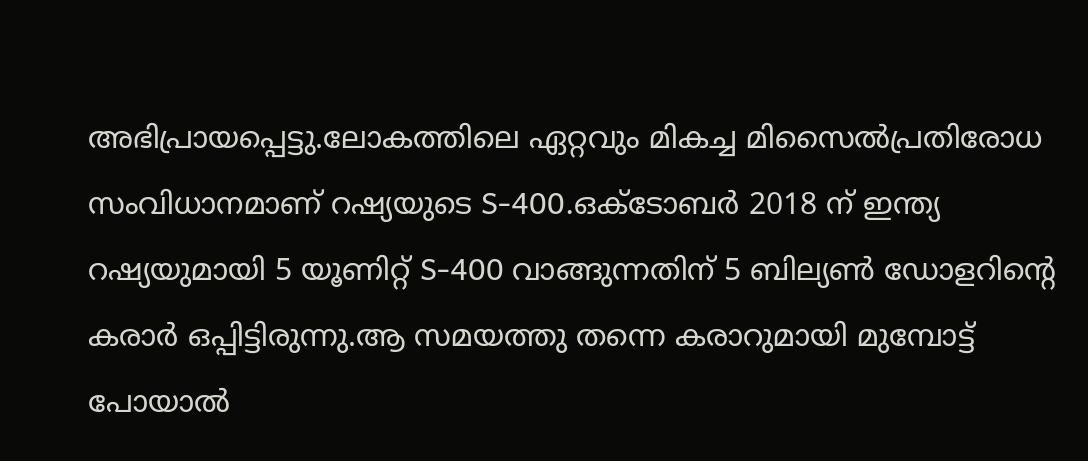അഭിപ്രായപ്പെട്ടു.ലോകത്തിലെ ഏറ്റവും മികച്ച മിസൈൽപ്രതിരോധ സംവിധാനമാണ് റഷ്യയുടെ S-400.ഒക്ടോബർ 2018 ന് ഇന്ത്യ റഷ്യയുമായി 5 യൂണിറ്റ് S-400 വാങ്ങുന്നതിന് 5 ബില്യൺ ഡോളറിന്റെ കരാർ ഒപ്പിട്ടിരുന്നു.ആ സമയത്തു തന്നെ കരാറുമായി മുമ്പോട്ട് പോയാൽ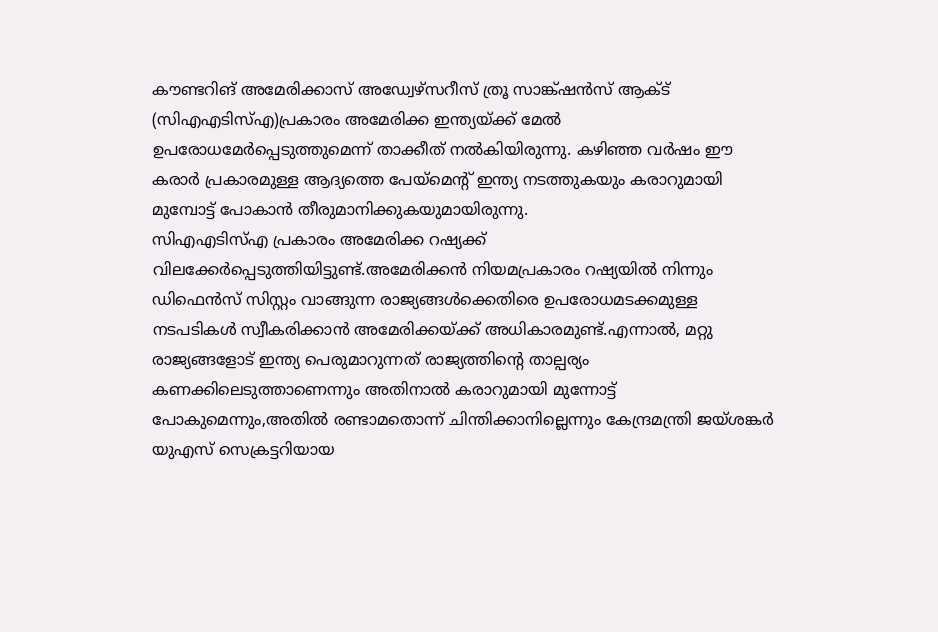കൗണ്ടറിങ് അമേരിക്കാസ് അഡ്വേഴ്സറീസ് ത്രൂ സാങ്ക്ഷൻസ് ആക്ട് (സിഎഎടിസ്എ)പ്രകാരം അമേരിക്ക ഇന്ത്യയ്ക്ക് മേൽ ഉപരോധമേർപ്പെടുത്തുമെന്ന് താക്കീത് നൽകിയിരുന്നു. കഴിഞ്ഞ വർഷം ഈ കരാർ പ്രകാരമുള്ള ആദ്യത്തെ പേയ്മെന്റ് ഇന്ത്യ നടത്തുകയും കരാറുമായി മുമ്പോട്ട് പോകാൻ തീരുമാനിക്കുകയുമായിരുന്നു.
സിഎഎടിസ്എ പ്രകാരം അമേരിക്ക റഷ്യക്ക് വിലക്കേർപ്പെടുത്തിയിട്ടുണ്ട്.അമേരിക്കൻ നിയമപ്രകാരം റഷ്യയിൽ നിന്നും ഡിഫെൻസ് സിസ്റ്റം വാങ്ങുന്ന രാജ്യങ്ങൾക്കെതിരെ ഉപരോധമടക്കമുള്ള നടപടികൾ സ്വീകരിക്കാൻ അമേരിക്കയ്ക്ക് അധികാരമുണ്ട്.എന്നാൽ, മറ്റു രാജ്യങ്ങളോട് ഇന്ത്യ പെരുമാറുന്നത് രാജ്യത്തിന്റെ താല്പര്യം കണക്കിലെടുത്താണെന്നും അതിനാൽ കരാറുമായി മുന്നോട്ട് പോകുമെന്നും,അതിൽ രണ്ടാമതൊന്ന് ചിന്തിക്കാനില്ലെന്നും കേന്ദ്രമന്ത്രി ജയ്ശങ്കർ യുഎസ് സെക്രട്ടറിയായ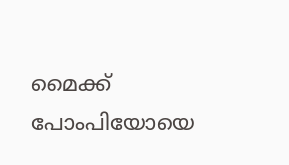മൈക്ക് പോംപിയോയെ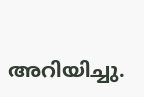അറിയിച്ചു.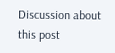Discussion about this post